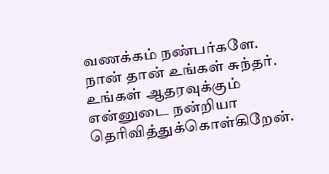வணக்கம் நண்பர்களே.
நான் தான் உங்கள் சுந்தர். உங்கள் ஆதரவுக்கும் என்னுடை நன்றியா தெரிவித்துக்கொள்கிறேன்.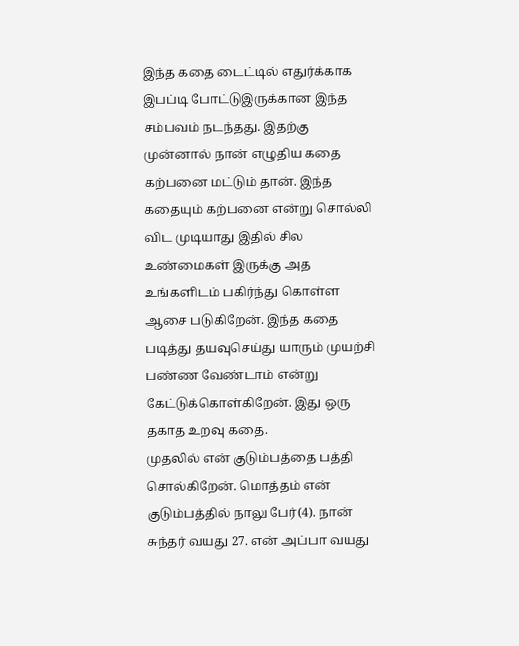இந்த கதை டைட்டில் எதுர்க்காக இபப்டி போட்டுஇருக்கான இந்த சம்பவம் நடந்தது. இதற்கு முன்னால் நான் எழுதிய கதை கற்பனை மட்டும் தான். இந்த கதையும் கற்பனை என்று சொல்லி விட முடியாது இதில் சில உண்மைகள் இருக்கு அத உங்களிடம் பகிர்ந்து கொள்ள ஆசை படுகிறேன். இந்த கதை படித்து தயவுசெய்து யாரும் முயற்சி பண்ண வேண்டாம் என்று கேட்டுக்கொள்கிறேன். இது ஒரு தகாத உறவு கதை.
முதலில் என் குடும்பத்தை பத்தி சொல்கிறேன். மொத்தம் என் குடும்பத்தில் நாலு பேர்(4). நான் சுந்தர் வயது 27. என் அப்பா வயது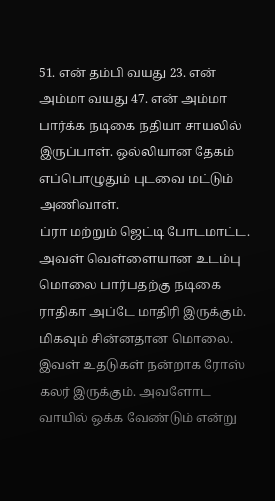51. என் தம்பி வயது 23. என் அம்மா வயது 47. என் அம்மா பார்க்க நடிகை நதியா சாயலில் இருப்பாள். ஒல்லியான தேகம் எப்பொழுதும் புடவை மட்டும் அணிவாள்.
ப்ரா மற்றும் ஜெட்டி போடமாட்ட. அவள் வெள்ளையான உடம்பு மொலை பார்பதற்கு நடிகை ராதிகா அப்டே மாதிரி இருக்கும். மிகவும் சின்னதான மொலை. இவள் உதடுகள் நன்றாக ரோஸ் கலர் இருக்கும். அவளோட வாயில் ஒக்க வேண்டும் என்று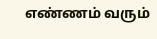எண்ணம் வரும்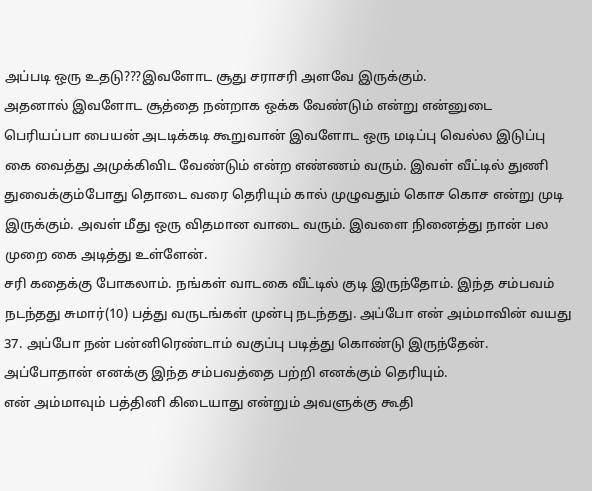அப்படி ஒரு உதடு???இவளோட சூது சராசரி அளவே இருக்கும்.
அதனால் இவளோட சூத்தை நன்றாக ஒக்க வேண்டும் என்று என்னுடை பெரியப்பா பையன் அடடிக்கடி கூறுவான் இவளோட ஒரு மடிப்பு வெல்ல இடுப்பு கை வைத்து அமுக்கிவிட வேண்டும் என்ற எண்ணம் வரும். இவள் வீட்டில் துணி துவைக்கும்போது தொடை வரை தெரியும் கால் முழுவதும் கொச கொச என்று முடி இருக்கும். அவள் மீது ஒரு விதமான வாடை வரும். இவளை நினைத்து நான் பல முறை கை அடித்து உள்ளேன்.
சரி கதைக்கு போகலாம். நங்கள் வாடகை வீட்டில் குடி இருந்தோம். இந்த சம்பவம் நடந்தது சுமார்(10) பத்து வருடங்கள் முன்பு நடந்தது. அப்போ என் அம்மாவின் வயது 37. அப்போ நன் பன்னிரெண்டாம் வகுப்பு படித்து கொண்டு இருந்தேன். அப்போதான் எனக்கு இந்த சம்பவத்தை பற்றி எனக்கும் தெரியும்.
என் அம்மாவும் பத்தினி கிடையாது என்றும் அவளுக்கு கூதி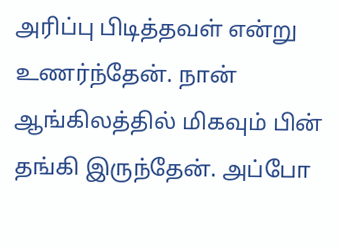அரிப்பு பிடித்தவள் என்று உணர்ந்தேன். நான் ஆங்கிலத்தில் மிகவும் பின் தங்கி இருந்தேன். அப்போ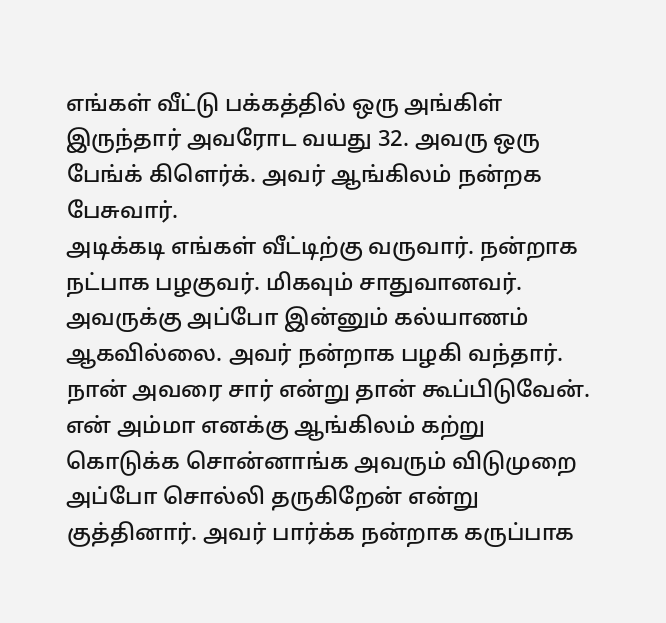எங்கள் வீட்டு பக்கத்தில் ஒரு அங்கிள் இருந்தார் அவரோட வயது 32. அவரு ஒரு பேங்க் கிளெர்க். அவர் ஆங்கிலம் நன்றக பேசுவார்.
அடிக்கடி எங்கள் வீட்டிற்கு வருவார். நன்றாக நட்பாக பழகுவர். மிகவும் சாதுவானவர். அவருக்கு அப்போ இன்னும் கல்யாணம் ஆகவில்லை. அவர் நன்றாக பழகி வந்தார். நான் அவரை சார் என்று தான் கூப்பிடுவேன். என் அம்மா எனக்கு ஆங்கிலம் கற்று கொடுக்க சொன்னாங்க அவரும் விடுமுறை அப்போ சொல்லி தருகிறேன் என்று குத்தினார். அவர் பார்க்க நன்றாக கருப்பாக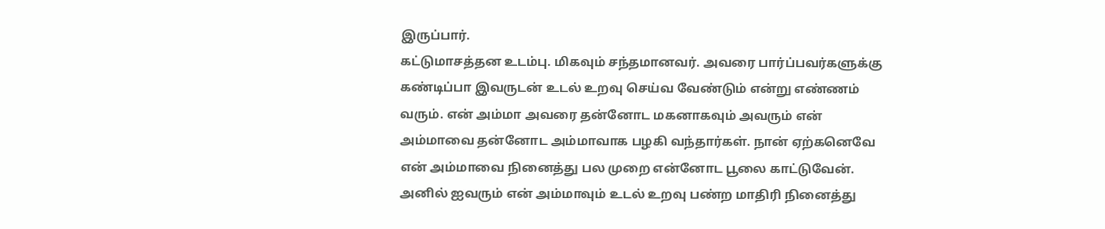இருப்பார்.
கட்டுமாசத்தன உடம்பு. மிகவும் சந்தமானவர். அவரை பார்ப்பவர்களுக்கு கண்டிப்பா இவருடன் உடல் உறவு செய்வ வேண்டும் என்று எண்ணம் வரும். என் அம்மா அவரை தன்னோட மகனாகவும் அவரும் என் அம்மாவை தன்னோட அம்மாவாக பழகி வந்தார்கள். நான் ஏற்கனெவே என் அம்மாவை நினைத்து பல முறை என்னோட பூலை காட்டுவேன். அனில் ஐவரும் என் அம்மாவும் உடல் உறவு பண்ற மாதிரி நினைத்து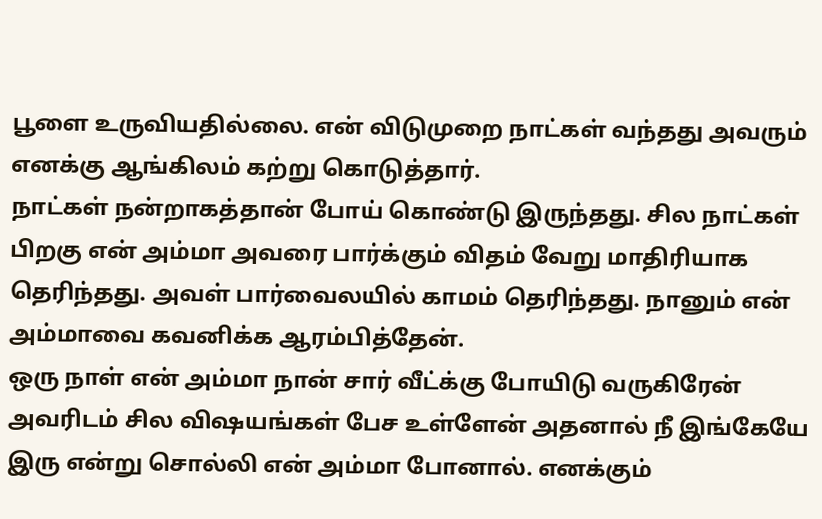பூளை உருவியதில்லை. என் விடுமுறை நாட்கள் வந்தது அவரும் எனக்கு ஆங்கிலம் கற்று கொடுத்தார்.
நாட்கள் நன்றாகத்தான் போய் கொண்டு இருந்தது. சில நாட்கள் பிறகு என் அம்மா அவரை பார்க்கும் விதம் வேறு மாதிரியாக தெரிந்தது. அவள் பார்வைலயில் காமம் தெரிந்தது. நானும் என் அம்மாவை கவனிக்க ஆரம்பித்தேன்.
ஒரு நாள் என் அம்மா நான் சார் வீட்க்கு போயிடு வருகிரேன் அவரிடம் சில விஷயங்கள் பேச உள்ளேன் அதனால் நீ இங்கேயே இரு என்று சொல்லி என் அம்மா போனால். எனக்கும்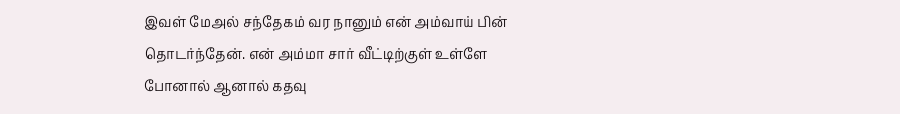இவள் மேஅல் சந்தேகம் வர நானும் என் அம்வாய் பின் தொடர்ந்தேன். என் அம்மா சார் வீட்டிற்குள் உள்ளே போனால் ஆனால் கதவு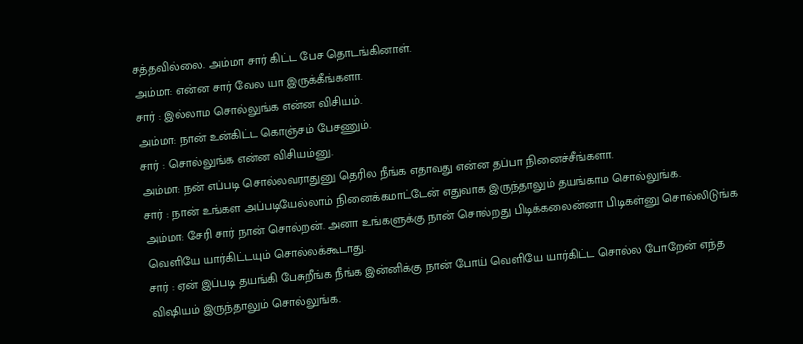சத்தவில்லை. அம்மா சார் கிட்ட பேச தொடங்கினாள்.
அம்மா: என்ன சார் வேல யா இருக்கீங்களா.
சார் : இல்லாம சொல்லுங்க என்ன விசியம்.
அம்மா: நான் உன்கிட்ட கொஞ்சம் பேசணும்.
சார் : சொல்லுங்க என்ன விசியம்னு.
அம்மா: நன் எப்படி சொல்லவராதுனு தெரில நீங்க எதாவது என்ன தப்பா நினைச்சீங்களா.
சார் : நான் உங்கள அப்படியேல்லாம் நினைக்கமாட்டேன் எதுவாக இருந்தாலும் தயங்காம சொல்லுங்க.
அம்மா: சேரி சார் நான் சொல்றன். அனா உங்களுக்கு நான் சொல்றது பிடிக்கலைன்னா பிடிகள்னு சொல்லிடுங்க வெளியே யார்கிட்டயும் சொல்லக்கூடாது.
சார் : ஏன் இப்படி தயங்கி பேசுறீங்க நீங்க இன்னிக்கு நான் போய் வெளியே யார்கிட்ட சொல்ல போறேன் எந்த விஷியம் இருந்தாலும் சொல்லுங்க.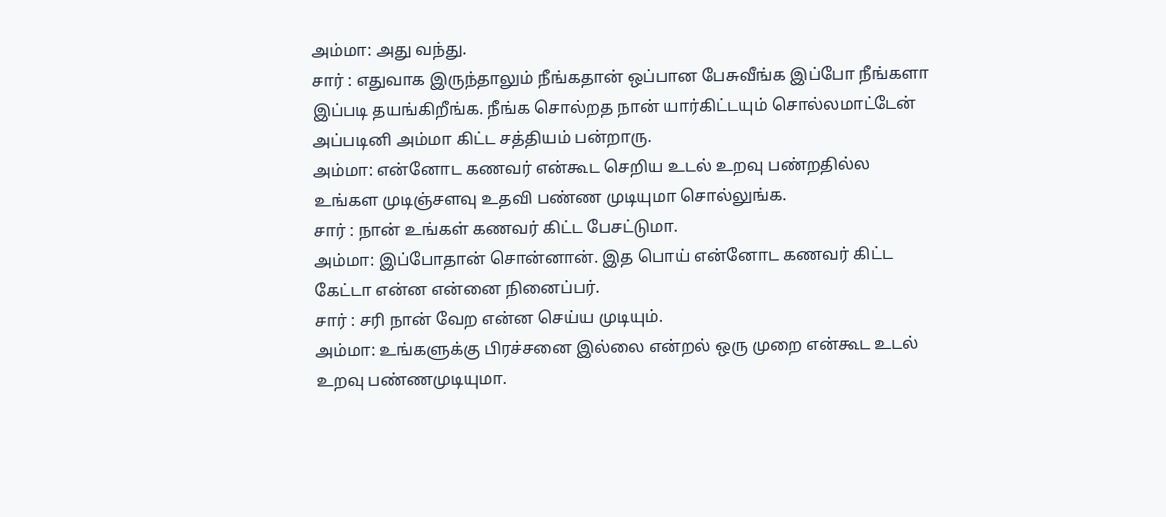அம்மா: அது வந்து.
சார் : எதுவாக இருந்தாலும் நீங்கதான் ஒப்பான பேசுவீங்க இப்போ நீங்களா இப்படி தயங்கிறீங்க. நீங்க சொல்றத நான் யார்கிட்டயும் சொல்லமாட்டேன் அப்படினி அம்மா கிட்ட சத்தியம் பன்றாரு.
அம்மா: என்னோட கணவர் என்கூட செறிய உடல் உறவு பண்றதில்ல உங்கள முடிஞ்சளவு உதவி பண்ண முடியுமா சொல்லுங்க.
சார் : நான் உங்கள் கணவர் கிட்ட பேசட்டுமா.
அம்மா: இப்போதான் சொன்னான். இத பொய் என்னோட கணவர் கிட்ட கேட்டா என்ன என்னை நினைப்பர்.
சார் : சரி நான் வேற என்ன செய்ய முடியும்.
அம்மா: உங்களுக்கு பிரச்சனை இல்லை என்றல் ஒரு முறை என்கூட உடல் உறவு பண்ணமுடியுமா.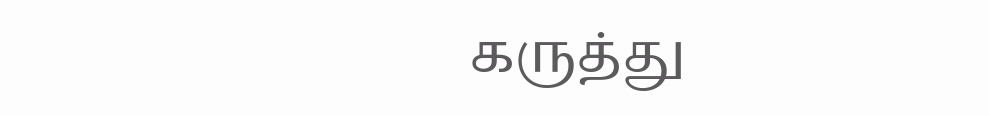கருத்து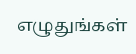எழுதுங்கள்